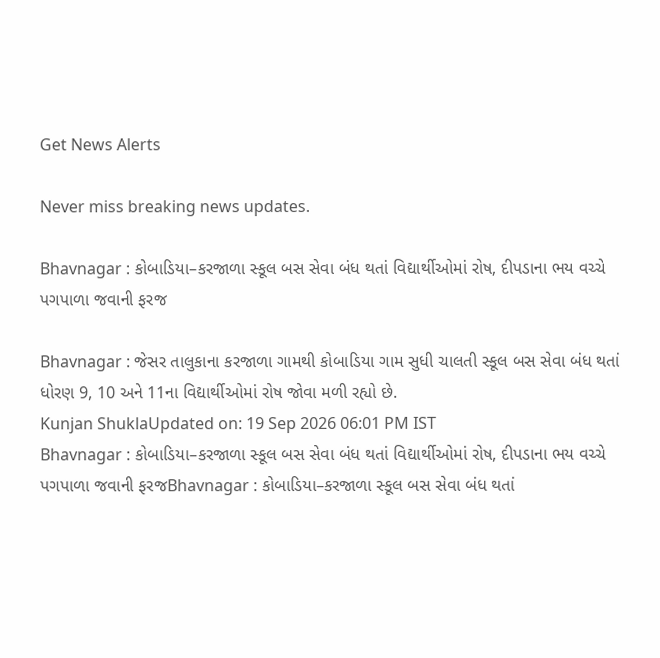Get News Alerts

Never miss breaking news updates.

Bhavnagar : કોબાડિયા–કરજાળા સ્કૂલ બસ સેવા બંધ થતાં વિદ્યાર્થીઓમાં રોષ, દીપડાના ભય વચ્ચે પગપાળા જવાની ફરજ

Bhavnagar : જેસર તાલુકાના કરજાળા ગામથી કોબાડિયા ગામ સુધી ચાલતી સ્કૂલ બસ સેવા બંધ થતાં ધોરણ 9, 10 અને 11ના વિદ્યાર્થીઓમાં રોષ જોવા મળી રહ્યો છે.
Kunjan ShuklaUpdated on: 19 Sep 2026 06:01 PM IST
Bhavnagar : કોબાડિયા–કરજાળા સ્કૂલ બસ સેવા બંધ થતાં વિદ્યાર્થીઓમાં રોષ, દીપડાના ભય વચ્ચે પગપાળા જવાની ફરજBhavnagar : કોબાડિયા–કરજાળા સ્કૂલ બસ સેવા બંધ થતાં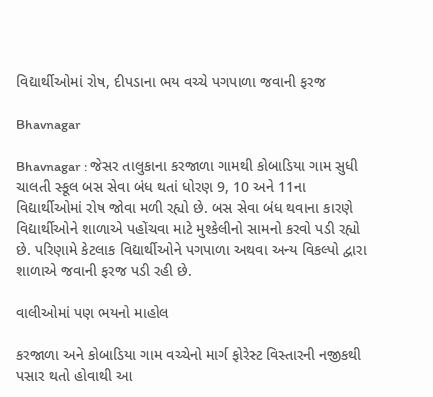વિદ્યાર્થીઓમાં રોષ, દીપડાના ભય વચ્ચે પગપાળા જવાની ફરજ

Bhavnagar

Bhavnagar : જેસર તાલુકાના કરજાળા ગામથી કોબાડિયા ગામ સુધી ચાલતી સ્કૂલ બસ સેવા બંધ થતાં ધોરણ 9, 10 અને 11ના વિદ્યાર્થીઓમાં રોષ જોવા મળી રહ્યો છે. બસ સેવા બંધ થવાના કારણે વિદ્યાર્થીઓને શાળાએ પહોંચવા માટે મુશ્કેલીનો સામનો કરવો પડી રહ્યો છે. પરિણામે કેટલાક વિદ્યાર્થીઓને પગપાળા અથવા અન્ય વિકલ્પો દ્વારા શાળાએ જવાની ફરજ પડી રહી છે.

વાલીઓમાં પણ ભયનો માહોલ

કરજાળા અને કોબાડિયા ગામ વચ્ચેનો માર્ગ ફોરેસ્ટ વિસ્તારની નજીકથી પસાર થતો હોવાથી આ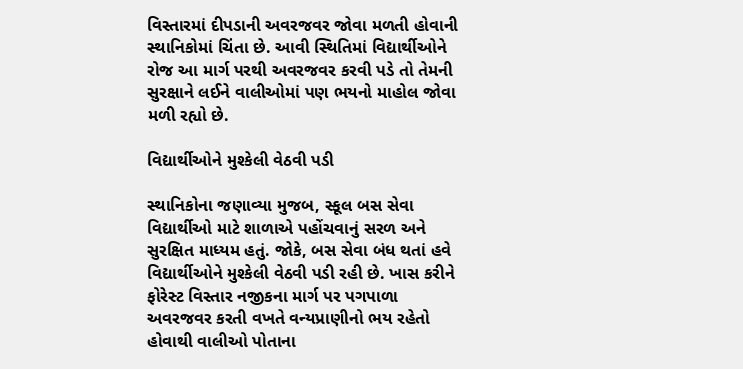વિસ્તારમાં દીપડાની અવરજવર જોવા મળતી હોવાની સ્થાનિકોમાં ચિંતા છે. આવી સ્થિતિમાં વિદ્યાર્થીઓને રોજ આ માર્ગ પરથી અવરજવર કરવી પડે તો તેમની સુરક્ષાને લઈને વાલીઓમાં પણ ભયનો માહોલ જોવા મળી રહ્યો છે.

વિદ્યાર્થીઓને મુશ્કેલી વેઠવી પડી

સ્થાનિકોના જણાવ્યા મુજબ, સ્કૂલ બસ સેવા વિદ્યાર્થીઓ માટે શાળાએ પહોંચવાનું સરળ અને સુરક્ષિત માધ્યમ હતું. જોકે, બસ સેવા બંધ થતાં હવે વિદ્યાર્થીઓને મુશ્કેલી વેઠવી પડી રહી છે. ખાસ કરીને ફોરેસ્ટ વિસ્તાર નજીકના માર્ગ પર પગપાળા અવરજવર કરતી વખતે વન્યપ્રાણીનો ભય રહેતો હોવાથી વાલીઓ પોતાના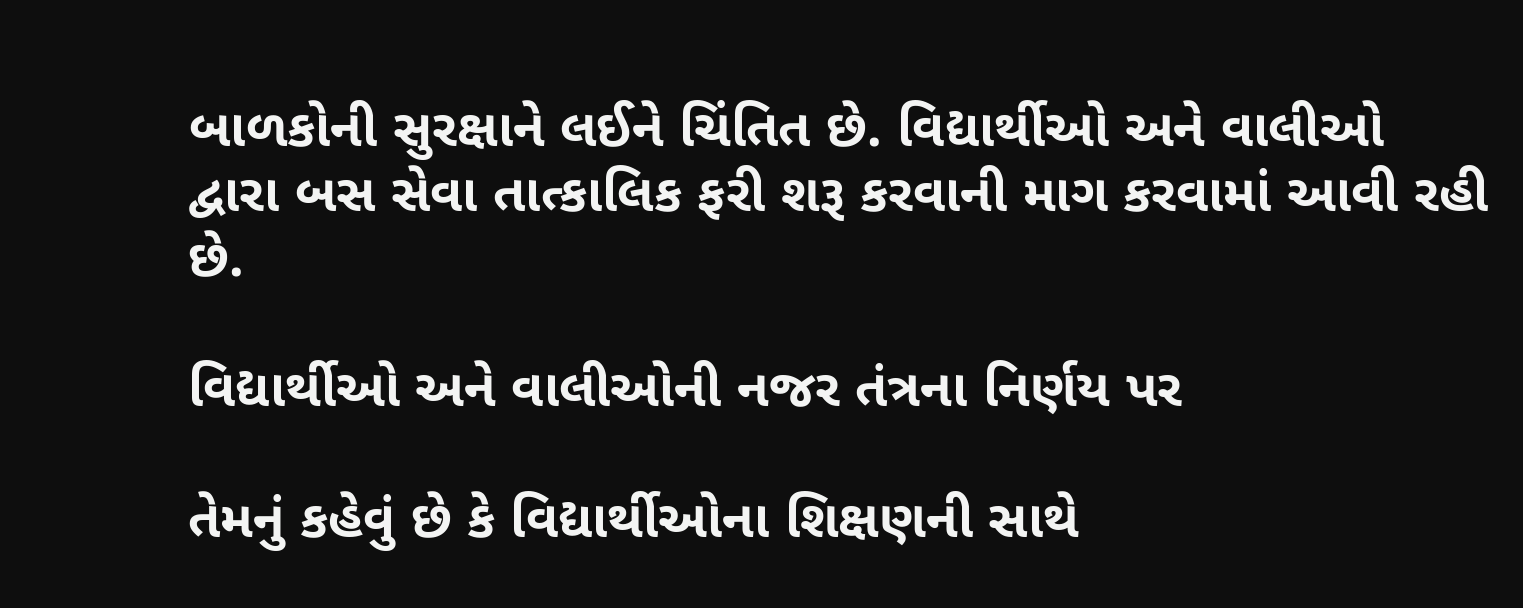બાળકોની સુરક્ષાને લઈને ચિંતિત છે. વિદ્યાર્થીઓ અને વાલીઓ દ્વારા બસ સેવા તાત્કાલિક ફરી શરૂ કરવાની માગ કરવામાં આવી રહી છે.

વિદ્યાર્થીઓ અને વાલીઓની નજર તંત્રના નિર્ણય પર

તેમનું કહેવું છે કે વિદ્યાર્થીઓના શિક્ષણની સાથે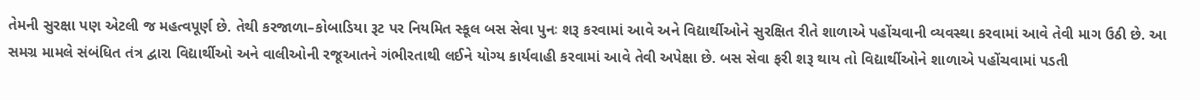તેમની સુરક્ષા પણ એટલી જ મહત્વપૂર્ણ છે. તેથી કરજાળા–કોબાડિયા રૂટ પર નિયમિત સ્કૂલ બસ સેવા પુનઃ શરૂ કરવામાં આવે અને વિદ્યાર્થીઓને સુરક્ષિત રીતે શાળાએ પહોંચવાની વ્યવસ્થા કરવામાં આવે તેવી માગ ઉઠી છે. આ સમગ્ર મામલે સંબંધિત તંત્ર દ્વારા વિદ્યાર્થીઓ અને વાલીઓની રજૂઆતને ગંભીરતાથી લઈને યોગ્ય કાર્યવાહી કરવામાં આવે તેવી અપેક્ષા છે. બસ સેવા ફરી શરૂ થાય તો વિદ્યાર્થીઓને શાળાએ પહોંચવામાં પડતી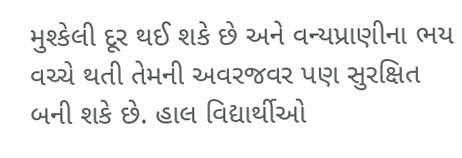મુશ્કેલી દૂર થઈ શકે છે અને વન્યપ્રાણીના ભય વચ્ચે થતી તેમની અવરજવર પણ સુરક્ષિત બની શકે છે. હાલ વિદ્યાર્થીઓ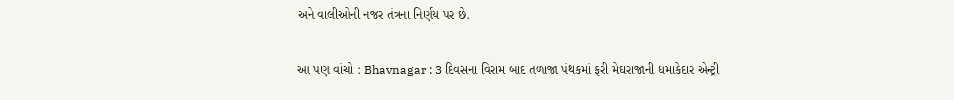અને વાલીઓની નજર તંત્રના નિર્ણય પર છે.

આ પણ વાંચો : Bhavnagar : 3 દિવસના વિરામ બાદ તળાજા પંથકમાં ફરી મેઘરાજાની ધમાકેદાર એન્ટ્રી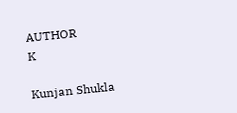AUTHOR
K

Kunjan Shukla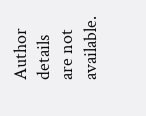Author details are not available.